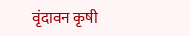वृंदावन कृषी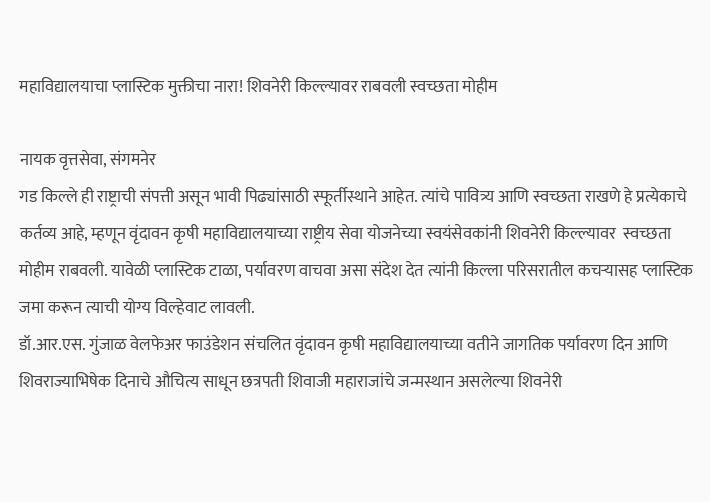महाविद्यालयाचा प्लास्टिक मुक्तीचा नारा! शिवनेरी किल्ल्यावर राबवली स्वच्छता मोहीम

नायक वृत्तसेवा, संगमनेर
गड किल्ले ही राष्ट्राची संपत्ती असून भावी पिढ्यांसाठी स्फूर्तीस्थाने आहेत. त्यांचे पावित्र्य आणि स्वच्छता राखणे हे प्रत्येकाचे कर्तव्य आहे, म्हणून वृंदावन कृषी महाविद्यालयाच्या राष्ट्रीय सेवा योजनेच्या स्वयंसेवकांनी शिवनेरी किल्ल्यावर  स्वच्छता मोहीम राबवली. यावेळी प्लास्टिक टाळा, पर्यावरण वाचवा असा संदेश देत त्यांनी किल्ला परिसरातील कचऱ्यासह प्लास्टिक जमा करून त्याची योग्य विल्हेवाट लावली.
डॉ.आर.एस. गुंजाळ वेलफेअर फाउंडेशन संचलित वृंदावन कृषी महाविद्यालयाच्या वतीने जागतिक पर्यावरण दिन आणि शिवराज्याभिषेक दिनाचे औचित्य साधून छत्रपती शिवाजी महाराजांचे जन्मस्थान असलेल्या शिवनेरी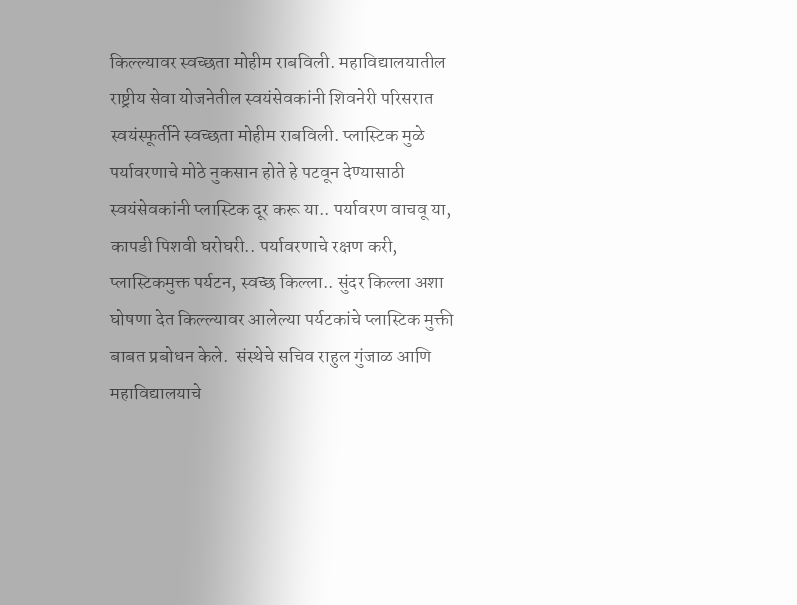किल्ल्यावर स्वच्छता मोहीम राबविली. महाविद्यालयातील राष्ट्रीय सेवा योजनेतील स्वयंसेवकांनी शिवनेरी परिसरात स्वयंस्फूर्तीने स्वच्छता मोहीम राबविली. प्लास्टिक मुळे पर्यावरणाचे मोठे नुकसान होते हे पटवून देण्यासाठी स्वयंसेवकांनी प्लास्टिक दूर करू या.. पर्यावरण वाचवू या, कापडी पिशवी घरोघरी.. पर्यावरणाचे रक्षण करी, प्लास्टिकमुक्त पर्यटन, स्वच्छ किल्ला.. सुंदर किल्ला अशा घोषणा देत किल्ल्यावर आलेल्या पर्यटकांचे प्लास्टिक मुक्ती बाबत प्रबोधन केले.  संस्थेचे सचिव राहुल गुंजाळ आणि महाविद्यालयाचे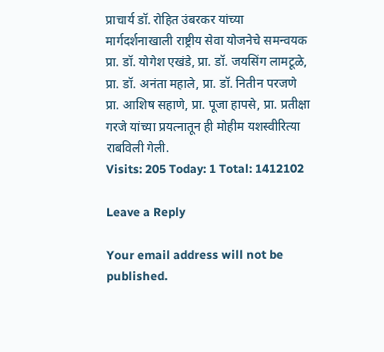प्राचार्य डॉ. रोहित उंबरकर यांच्या मार्गदर्शनाखाली राष्ट्रीय सेवा योजनेचे समन्वयक प्रा. डॉ. योगेश एखंडे, प्रा. डॉ. जयसिंग लामटूळे, प्रा. डॉ. अनंता महाले, प्रा. डॉ. नितीन परजणे प्रा. आशिष सहाणे, प्रा. पूजा हापसे, प्रा. प्रतीक्षा गरजे यांच्या प्रयत्नातून ही मोहीम यशस्वीरित्या राबविली गेली.
Visits: 205 Today: 1 Total: 1412102

Leave a Reply

Your email address will not be published.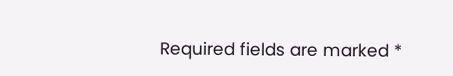Required fields are marked *